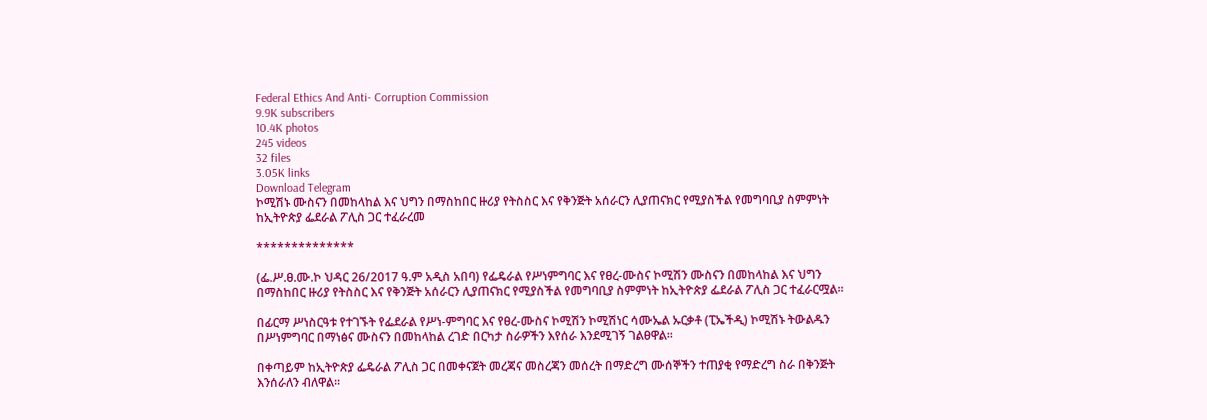Federal Ethics And Anti- Corruption Commission
9.9K subscribers
10.4K photos
245 videos
32 files
3.05K links
Download Telegram
ኮሚሽኑ ሙስናን በመከላከል እና ህግን በማስከበር ዙሪያ የትስስር እና የቅንጅት አሰራርን ሊያጠናክር የሚያስችል የመግባቢያ ስምምነት ከኢትዮጵያ ፌደራል ፖሊስ ጋር ተፈራረመ

**************

(ፌ.ሥ.ፀ.ሙ.ኮ ህዳር 26/2017 ዓ.ም አዲስ አበባ) የፌዴራል የሥነምግባር እና የፀረ-ሙስና ኮሚሽን ሙስናን በመከላከል እና ህግን በማስከበር ዙሪያ የትስስር እና የቅንጅት አሰራርን ሊያጠናክር የሚያስችል የመግባቢያ ስምምነት ከኢትዮጵያ ፌደራል ፖሊስ ጋር ተፈራርሟል፡፡

በፊርማ ሥነስርዓቱ የተገኙት የፌደራል የሥነ-ምግባር እና የፀረ-ሙስና ኮሚሽን ኮሚሽነር ሳሙኤል ኡርቃቶ (ፒኤችዲ) ኮሚሽኑ ትውልዱን በሥነምግባር በማነፅና ሙስናን በመከላከል ረገድ በርካታ ስራዎችን እየሰራ እንደሚገኝ ገልፀዋል፡፡

በቀጣይም ከኢትዮጵያ ፌዴራል ፖሊስ ጋር በመቀናጀት መረጃና መስረጃን መሰረት በማድረግ ሙሰኞችን ተጠያቂ የማድረግ ስራ በቅንጅት እንሰራለን ብለዋል፡፡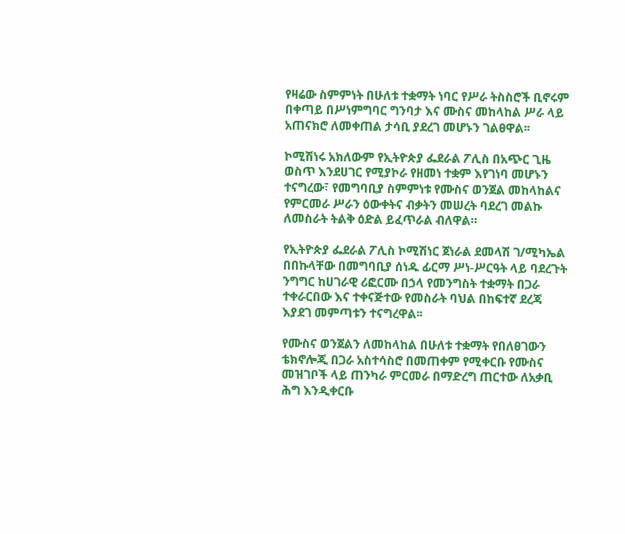የዛሬው ስምምነት በሁለቱ ተቋማት ነባር የሥራ ትስስሮች ቢኖሩም በቀጣይ በሥነምግባር ግንባታ እና ሙስና መከላከል ሥራ ላይ አጠናክሮ ለመቀጠል ታሳቢ ያደረገ መሆኑን ገልፀዋል፡፡

ኮሚሽነሩ አክለውም የኢትዮጵያ ፌደራል ፖሊስ በአጭር ጊዜ ወስጥ እንደሀገር የሚያኮራ የዘመነ ተቋም እየገነባ መሆኑን ተናግረው፣ የመግባቢያ ስምምነቱ የሙስና ወንጀል መከላከልና የምርመራ ሥራን ዕውቀትና ብቃትን መሠረት ባደረገ መልኩ ለመስራት ትልቅ ዕድል ይፈጥራል ብለዋል።

የኢትዮጵያ ፌደራል ፖሊስ ኮሚሽነር ጀነራል ደመላሽ ገ/ሚካኤል በበኩላቸው በመግባቢያ ሰነዱ ፊርማ ሥነ-ሥርዓት ላይ ባደረጉት ንግግር ከሀገራዊ ሪፎርሙ በኃላ የመንግስት ተቋማት በጋራ ተቀራርበው እና ተቀናጅተው የመስራት ባህል በከፍተኛ ደረጃ እያደገ መምጣቱን ተናግረዋል፡፡

የሙስና ወንጀልን ለመከላከል በሁለቱ ተቋማት የበለፀገውን ቴክኖሎጂ በጋራ አስተሳስሮ በመጠቀም የሚቀርቡ የሙስና መዝገቦች ላይ ጠንካራ ምርመራ በማድረግ ጠርተው ለአቃቢ ሕግ እንዲቀርቡ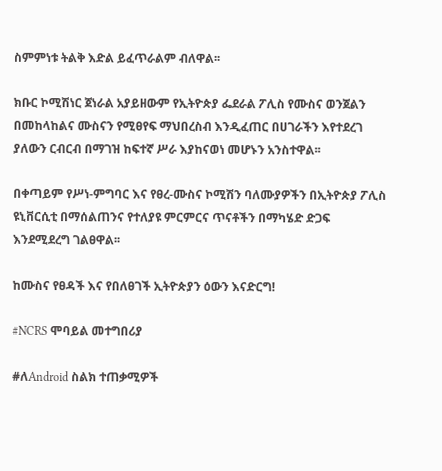ስምምነቱ ትልቅ እድል ይፈጥራልም ብለዋል፡፡

ክቡር ኮሚሽነር ጀነራል አያይዘውም የኢትዮጵያ ፌደራል ፖሊስ የሙስና ወንጀልን በመከላከልና ሙስናን የሚፀየፍ ማህበረስብ እንዲፈጠር በሀገራችን እየተደረገ ያለውን ርብርብ በማገዝ ከፍተኛ ሥራ እያከናወነ መሆኑን አንስተዋል፡፡

በቀጣይም የሥነ-ምግባር እና የፀረ-ሙስና ኮሚሽን ባለሙያዎችን በኢትዮጵያ ፖሊስ ዩኒቨርሲቲ በማሰልጠንና የተለያዩ ምርምርና ጥናቶችን በማካሄድ ድጋፍ እንደሚደረግ ገልፀዋል፡፡

ከሙስና የፀዳች እና የበለፀገች ኢትዮጵያን ዕውን እናድርግ!

#NCRS ሞባይል መተግበሪያ

#ለAndroid ስልክ ተጠቃሚዎች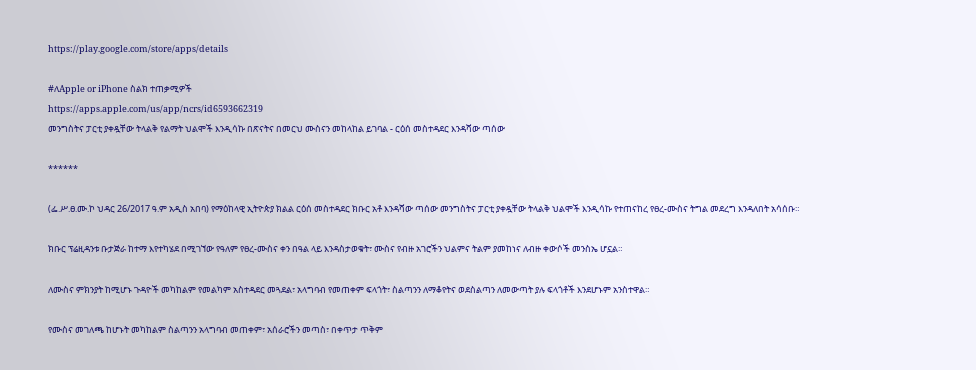https://play.google.com/store/apps/details

#ለApple or iPhone ስልክ ተጠቃሚዎች
https://apps.apple.com/us/app/ncrs/id6593662319
መንግስትና ፓርቲ ያቀዷቸው ትላልቅ የልማት ህልሞች እንዲሳኩ በጽናትና በመርህ ሙስናን መከላከል ይገባል - ርዕሰ መስተዳደር እንዳሻው ጣሰው

******

(ፌ.ሥ.ፀ.ሙ.ኮ ህዳር 26/2017 ዓ.ም አዲስ አበባ) የማዕከላዊ ኢትዮጵያ ክልል ርዕሰ መስተዳደር ክቡር አቶ እንዳሻው ጣሰው መንግስትና ፓርቲ ያቀዷቸው ትላልቅ ህልሞች እንዲሳኩ የተጠናከረ የፀረ-ሙስና ትግል መደረግ እንዳለበት አሳሰቡ።

ክቡር ፕሬዚዳንቱ ቡታጅራ ከተማ እየተካሄደ በሚገኘው የዓለም የፀረ-ሙስና ቀን በዓል ላይ እንዳስታወቁት፣ ሙስና የብዙ አገሮችን ህልምና ትልም ያመከነና ለብዙ ቀውሶች መንስኤ ሆኗል።

ለሙስና ምክንያት ከሚሆኑ ጉዳዮች መካከልም የመልካም አስተዳደር መጓደል፣ አላግባብ የመጠቀም ፍላጎት፣ ስልጣንን ለማቆየትና ወደስልጣን ለመውጣት ያሉ ፍላጎቶች እንደሆኑም አንስተዋል።

የሙስና መገለጫ ከሆኑት መካከልም ስልጣንን አላግባብ መጠቀም፣ አሰራሮችን መጣስ፣ በቀጥታ ጥቅም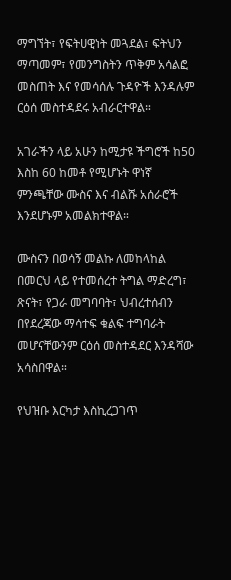ማግኘት፣ የፍትሀዊነት መጓደል፣ ፍትህን ማጣመም፣ የመንግስትን ጥቅም አሳልፎ መስጠት እና የመሳሰሉ ጉዳዮች እንዳሉም ርዕሰ መስተዳደሩ አብራርተዋል።

አገራችን ላይ አሁን ከሚታዩ ችግሮች ከ50 እስከ 60 ከመቶ የሚሆኑት ዋነኛ ምንጫቸው ሙስና እና ብልሹ አሰራሮች እንደሆኑም አመልክተዋል።

ሙስናን በወሳኝ መልኩ ለመከላከል በመርህ ላይ የተመሰረተ ትግል ማድረግ፣ ጽናት፣ የጋራ መግባባት፣ ህብረተሰብን በየደረጃው ማሳተፍ ቁልፍ ተግባራት መሆናቸውንም ርዕሰ መስተዳደር እንዳሻው አሳስበዋል።

የህዝቡ እርካታ እስኪረጋገጥ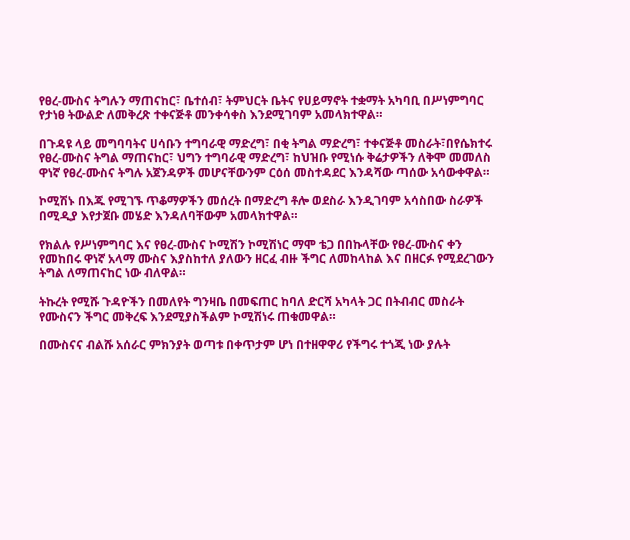የፀረ-ሙስና ትግሉን ማጠናከር፣ ቤተሰብ፣ ትምህርት ቤትና የሀይማኖት ተቋማት አካባቢ በሥነምግባር የታነፀ ትውልድ ለመቅረጽ ተቀናጅቶ መንቀሳቀስ እንደሚገባም አመላክተዋል።

በጉዳዩ ላይ መግባባትና ሀሳቡን ተግባራዊ ማድረግ፣ በቂ ትግል ማድረግ፣ ተቀናጅቶ መስራት፣በየሴክተሩ የፀረ-ሙስና ትግል ማጠናከር፣ ህግን ተግባራዊ ማድረግ፣ ከህዝቡ የሚነሱ ቅሬታዎችን ለቅሞ መመለስ ዋነኛ የፀረ-ሙስና ትግሉ አጀንዳዎች መሆናቸውንም ርዕሰ መስተዳደር እንዳሻው ጣሰው አሳውቀዋል።

ኮሚሽኑ በእጁ የሚገኙ ጥቆማዎችን መሰረት በማድረግ ቶሎ ወደስራ እንዲገባም አሳስበው ስራዎች በሚዲያ እየታጀቡ መሄድ እንዳለባቸውም አመላክተዋል።

የክልሉ የሥነምግባር እና የፀረ-ሙስና ኮሚሽን ኮሚሽነር ማሞ ቴጋ በበኩላቸው የፀረ-ሙስና ቀን የመከበሩ ዋነኛ አላማ ሙስና እያስከተለ ያለውን ዘርፈ ብዙ ችግር ለመከላከል እና በዘርፉ የሚደረገውን ትግል ለማጠናከር ነው ብለዋል።

ትኩረት የሚሹ ጉዳዮችን በመለየት ግንዛቤ በመፍጠር ከባለ ድርሻ አካላት ጋር በትብብር መስራት የሙስናን ችግር መቅረፍ እንደሚያስችልም ኮሚሽነሩ ጠቁመዋል።

በሙስናና ብልሹ አሰራር ምክንያት ወጣቱ በቀጥታም ሆነ በተዘዋዋሪ የችግሩ ተጎጂ ነው ያሉት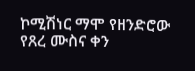ኮሚሽነር ማሞ የዘንድሮው የጸረ ሙስና ቀን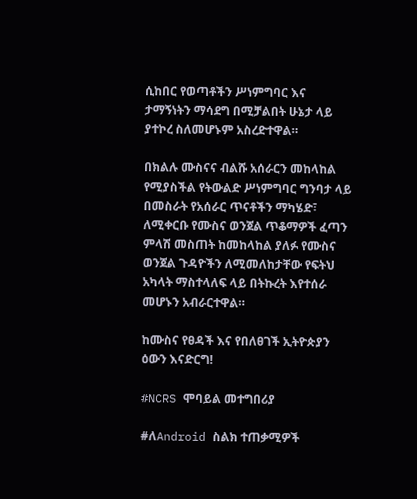ሲከበር የወጣቶችን ሥነምግባር እና ታማኝነትን ማሳደግ በሚቻልበት ሁኔታ ላይ ያተኮረ ስለመሆኑም አስረድተዋል።

በክልሉ ሙስናና ብልሹ አሰራርን መከላከል የሚያስችል የትውልድ ሥነምግባር ግንባታ ላይ በመስራት የአሰራር ጥናቶችን ማካሄድ፣ ለሚቀርቡ የሙስና ወንጀል ጥቆማዎች ፈጣን ምላሽ መስጠት ከመከላከል ያለፉ የሙስና ወንጀል ጉዳዮችን ለሚመለከታቸው የፍትህ አካላት ማስተላለፍ ላይ በትኩረት እየተሰራ መሆኑን አብራርተዋል።

ከሙስና የፀዳች እና የበለፀገች ኢትዮጵያን ዕውን እናድርግ!

#NCRS ሞባይል መተግበሪያ

#ለAndroid ስልክ ተጠቃሚዎች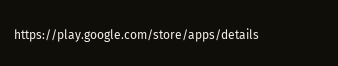https://play.google.com/store/apps/details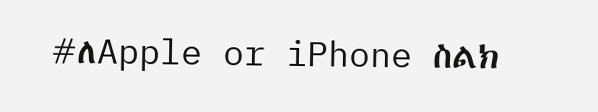#ለApple or iPhone ስልክ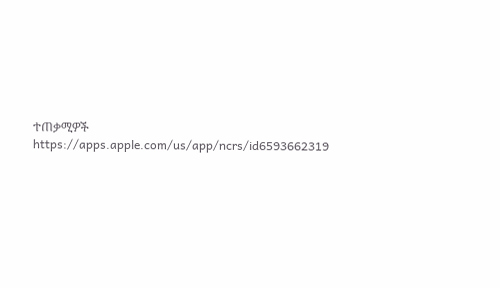ተጠቃሚዎች
https://apps.apple.com/us/app/ncrs/id6593662319